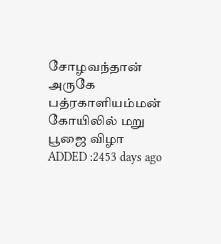சோழவந்தான் அருகே பத்ரகாளியம்மன் கோயிலில் மறு பூஜை விழா
ADDED :2453 days ago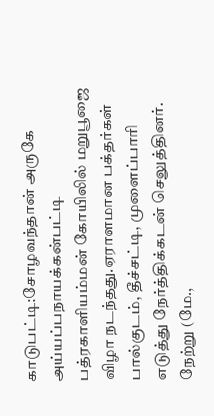காடுபட்டி:சோழவந்தான் அருகே அய்யப்பநாயக்கன்பட்டி பத்ரகாளியம்மன் கோயிலில் மறுபூஜை விழா நடந்தது.ஏராளமான பக்தர்கள் பால்குடம், தீச்சட்டி, முளைப்பாரி எடுத்து நேர்த்திக்கடன் செலுத்தினர். நேற்று (மே.,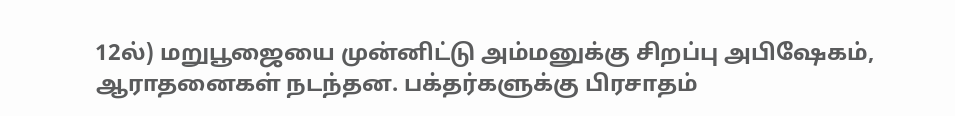12ல்) மறுபூஜையை முன்னிட்டு அம்மனுக்கு சிறப்பு அபிஷேகம், ஆராதனைகள் நடந்தன. பக்தர்களுக்கு பிரசாதம்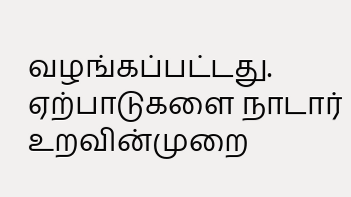வழங்கப்பட்டது. ஏற்பாடுகளை நாடார் உறவின்முறை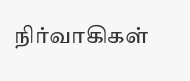நிர்வாகிகள்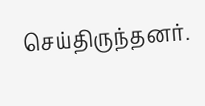செய்திருந்தனர்.